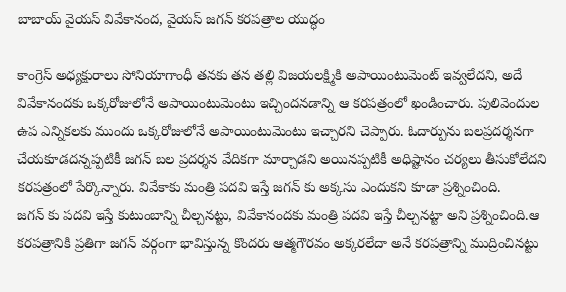బాబాయ్ వైయస్ వివేకానంద, వైయస్ జగన్ కరపత్రాల యుద్ధం

కాంగ్రెస్ అధ్యక్షురాలు సోనియాగాంధీ తనకు తన తల్లి విజయలక్ష్మికి అపాయింటుమెంట్ ఇవ్వలేదని, అదే వివేకానందకు ఒక్కరోజులోనే అపాయింటుమెంటు ఇచ్చిందనడాన్ని ఆ కరపత్రంలో ఖండించారు. పులివెందుల ఉప ఎన్నికలకు ముందు ఒక్కరోజులోనే అపాయింటుమెంటు ఇచ్చారని చెప్పారు. ఓదార్పును బలప్రదర్శనగా చేయకూడదన్నప్పటికీ జగన్ బల ప్రదర్శన వేదికగా మార్చాడని అయినప్పటికీ అధిష్టానం చర్యలు తీసుకోలేదని కరపత్రంలో పేర్కొన్నారు. వివేకాకు మంత్రి పదవి ఇస్తే జగన్ కు అక్కసు ఎందుకని కూడా ప్రశ్నించింది.
జగన్ కు పదవి ఇస్తే కుటుంబాన్ని చీల్చనట్టు, వివేకానందకు మంత్రి పదవి ఇస్తే చీల్చనట్టా అని ప్రశ్నించింది.ఆ కరపత్రానికి ప్రతిగా జగన్ వర్గంగా భావిస్తున్న కొందరు ఆత్మగౌరవం అక్కరలేదా అనే కరపత్రాన్ని ముద్రించినట్టు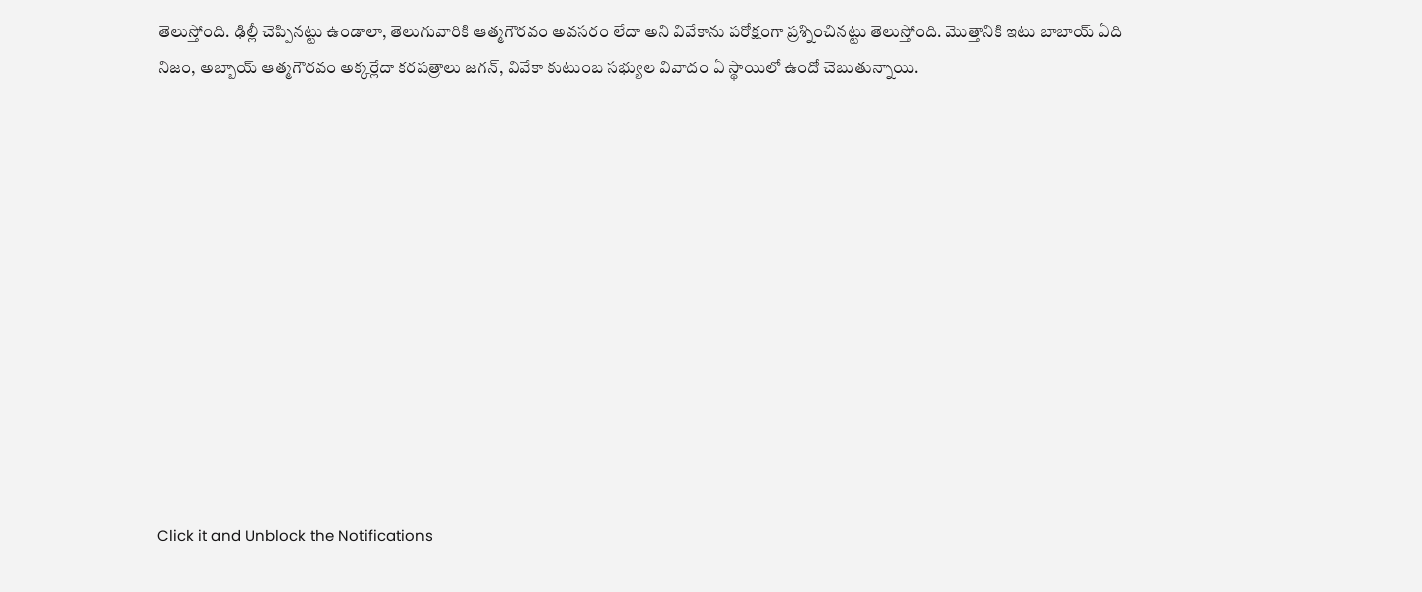తెలుస్తోంది. ఢిల్లీ చెప్పినట్టు ఉండాలా, తెలుగువారికి ఆత్మగౌరవం అవసరం లేదా అని వివేకాను పరోక్షంగా ప్రశ్నించినట్టు తెలుస్తోంది. మొత్తానికి ఇటు బాబాయ్ ఏది నిజం, అబ్బాయ్ ఆత్మగౌరవం అక్కర్లేదా కరపత్రాలు జగన్, వివేకా కుటుంబ సభ్యుల వివాదం ఏ స్థాయిలో ఉందో చెబుతున్నాయి.












Click it and Unblock the Notifications